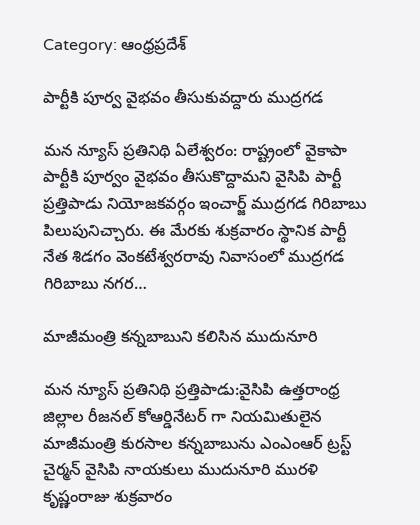Category: ఆంధ్రప్రదేశ్

పార్టీకి పూర్వ వైభవం తీసుకువద్దారు ముద్రగడ

మన న్యూస్ ప్రతినిథి ఏలేశ్వరం: రాష్ట్రంలో వైకాపా పార్టీకి పూర్వం వైభవం తీసుకొద్దామని వైసిపి పార్టీ ప్రత్తిపాడు నియోజకవర్గం ఇంచార్జ్ ముద్రగడ గిరిబాబు పిలుపునిచ్చారు. ఈ మేరకు శుక్రవారం స్థానిక పార్టీ నేత శిడగం వెంకటేశ్వరరావు నివాసంలో ముద్రగడ గిరిబాబు నగర…

మాజీమంత్రి కన్నబాబుని కలిసిన ముదునూరి

మన న్యూస్ ప్రతినిథి ప్రత్తిపాడు:వైసిపి ఉత్తరాంధ్ర జిల్లాల రీజనల్ కోఆర్డినేటర్ గా నియమితులైన మాజీమంత్రి కురసాల కన్నబాబును ఎంఎంఆర్ ట్రస్ట్ చైర్మన్ వైసిపి నాయకులు ముదునూరి మురళి కృష్ణంరాజు శుక్రవారం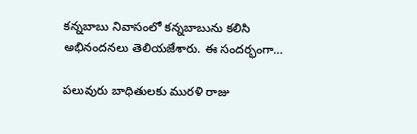కన్నబాబు నివాసంలో కన్నబాబును కలిసి అభినందనలు తెలియజేశారు. ఈ సందర్భంగా…

పలువురు బాధితులకు మురళి రాజు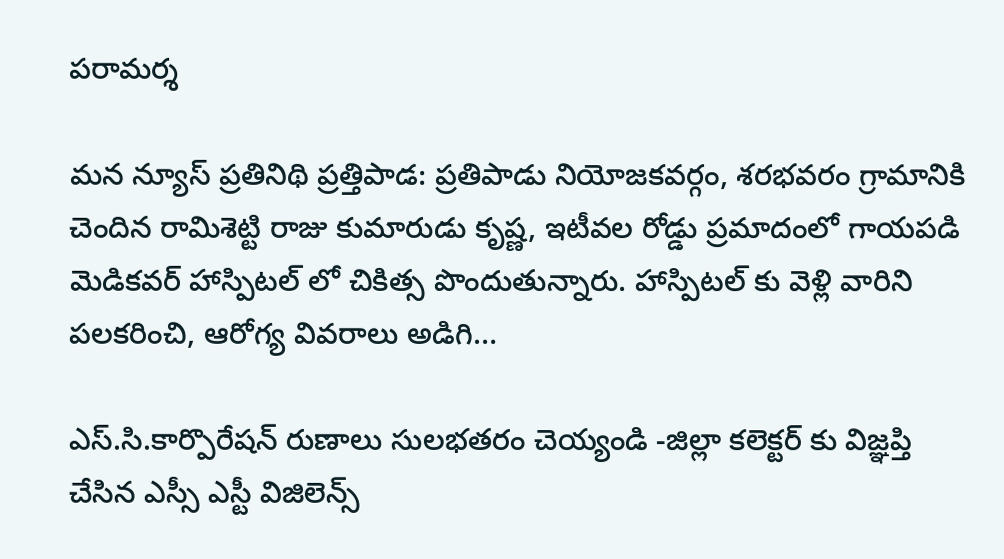పరామర్శ

మన న్యూస్ ప్రతినిథి ప్రత్తిపాడ: ప్రతిపాడు నియోజకవర్గం, శరభవరం గ్రామానికి చెందిన రామిశెట్టి రాజు కుమారుడు కృష్ణ, ఇటీవల రోడ్డు ప్రమాదంలో గాయపడి మెడికవర్ హాస్పిటల్ లో చికిత్స పొందుతున్నారు. హాస్పిటల్ కు వెళ్లి వారిని పలకరించి, ఆరోగ్య వివరాలు అడిగి…

ఎస్.సి.కార్పొరేషన్ రుణాలు సులభతరం చెయ్యండి -జిల్లా కలెక్టర్ కు విజ్ఞప్తి చేసిన ఎస్సీ ఎస్టీ విజిలెన్స్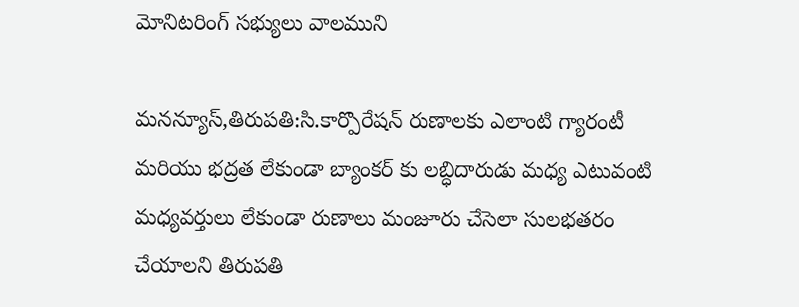మోనిటరింగ్ సభ్యులు వాలముని

మనన్యూస్,తిరుపతి:సి.కార్పొరేషన్ రుణాలకు ఎలాంటి గ్యారంటీ మరియు భద్రత లేకుండా బ్యాంకర్ కు లబ్ధిదారుడు మధ్య ఎటువంటి మధ్యవర్తులు లేకుండా రుణాలు మంజూరు చేసెలా సులభతరం చేయాలని తిరుపతి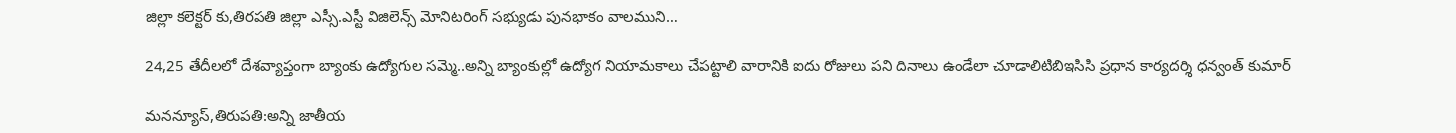జిల్లా కలెక్టర్ కు,తిరపతి జిల్లా ఎస్సీ.ఎస్టీ విజిలెన్స్ మోనిటరింగ్ సభ్యుడు పునభాకం వాలముని…

24,25 తేదీలలో దేశవ్యాప్తంగా బ్యాంకు ఉద్యోగుల సమ్మె..అన్ని బ్యాంకుల్లో ఉద్యోగ నియామకాలు చేపట్టాలి వారానికి ఐదు రోజులు పని దినాలు ఉండేలా చూడాలిటిబిఇసిసి ప్రధాన కార్యదర్శి ధన్వంత్ కుమార్

మనన్యూస్,తిరుపతి:అన్ని జాతీయ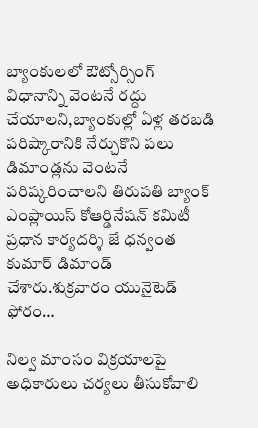బ్యాంకులలో ఔట్సోర్సింగ్ విధానాన్ని వెంటనే రద్దు చేయాలని,బ్యాంకుల్లో ఏళ్ల తరబడి పరిష్కారానికి నేర్చుకొని పలు డిమాండ్లను వెంటనే పరిష్కరించాలని తిరుపతి బ్యాంక్ ఎంప్లాయిస్ కోఆర్డినేషన్ కమిటీ ప్రధాన కార్యదర్శి జే ధన్వంత కుమార్ డిమాండ్ చేశారు.శుక్రవారం యునైటెడ్ ఫోరం…

నిల్వ మాంసం విక్రయాలపై అధికారులు చర్యలు తీసుకోవాలి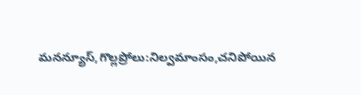మనన్యూస్,గొల్లప్రోలు:నిల్వమాంసం,చనిపోయిన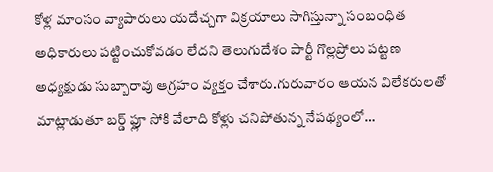కోళ్ల మాంసం వ్యాపారులు యదేచ్చగా విక్రయాలు సాగిస్తున్నా సంబంధిత అధికారులు పట్టించుకోవడం లేదని తెలుగుదేశం పార్టీ గొల్లప్రోలు పట్టణ అధ్యక్షుడు సుబ్బారావు ఆగ్రహం వ్యక్తం చేశారు.గురువారం ఆయన విలేకరులతో మాట్లాడుతూ బర్డ్ ఫ్లూ సోకి వేలాది కోళ్లు చనిపోతున్న నేపథ్యంలో…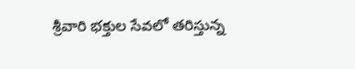శ్రీవారి భక్తుల సేవలో తరిస్తున్న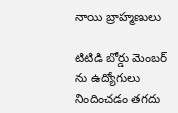నాయి బ్రాహ్మణులు

టిటిడి బోర్డు మెంబర్ ను ఉద్యోగులు నిందించడం తగదు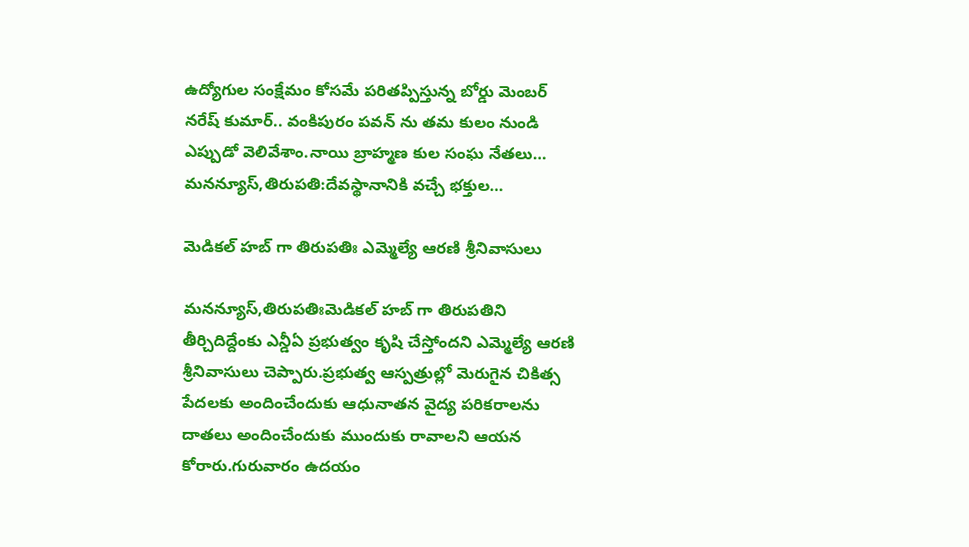ఉద్యోగుల సంక్షేమం కోసమే పరితప్పిస్తున్న బోర్డు మెంబర్ నరేష్ కుమార్.. వంకిపురం పవన్ ను తమ కులం నుండి ఎప్పుడో వెలివేశాం.నాయి బ్రాహ్మణ కుల సంఘ నేతలు… మనన్యూస్,తిరుపతి:దేవస్థానానికి వచ్చే భక్తుల…

మెడిక‌ల్ హ‌బ్ గా తిరుప‌తిః ఎమ్మెల్యే ఆర‌ణి శ్రీనివాసులు

మనన్యూస్,తిరుప‌తిఃమెడిక‌ల్ హ‌బ్ గా తిరుప‌తిని తీర్చిదిద్దేంకు ఎన్డీఏ ప్ర‌భుత్వం కృషి చేస్తోంద‌ని ఎమ్మెల్యే ఆర‌ణి శ్రీనివాసులు చెప్పారు.ప్ర‌భుత్వ ఆస్ప‌త్రుల్లో మెరుగైన చికిత్స పేద‌ల‌కు అందించేందుకు ఆధునాత‌న వైద్య ప‌రిక‌రాల‌ను దాత‌లు అందించేందుకు ముందుకు రావాల‌ని ఆయ‌న కోరారు.గురువారం ఉద‌యం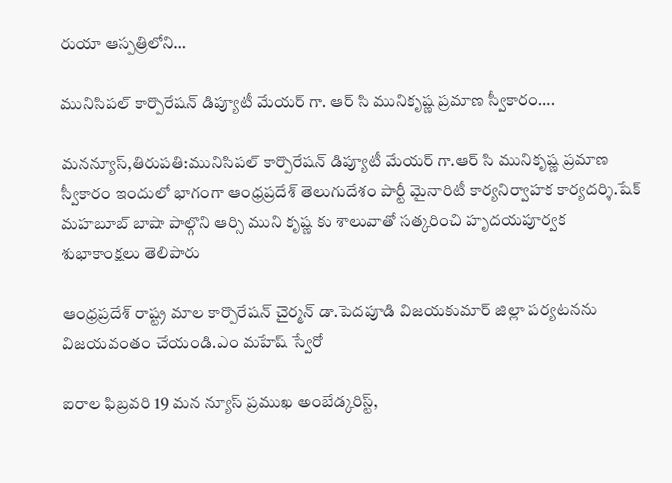రుయా ఆస్ప‌త్రిలోని…

మునిసిపల్ కార్పొరేషన్ డిప్యూటీ మేయర్ గా. ఆర్ సి మునికృష్ణ ప్రమాణ స్వీకారం….

మనన్యూస్,తిరుపతి:మునిసిపల్ కార్పొరేషన్ డిప్యూటీ మేయర్ గా.ఆర్ సి మునికృష్ణ ప్రమాణ స్వీకారం ఇందులో భాగంగా ఆంధ్రప్రదేశ్ తెలుగుదేశం పార్టీ మైనారిటీ కార్యనిర్వాహక కార్యదర్శి.షేక్ మహబూబ్ బాషా పాల్గొని ఆర్సి ముని కృష్ణ కు శాలువాతో సత్కరించి హృదయపూర్వక శుభాకాంక్షలు తెలిపారు

ఆంధ్రప్రదేశ్ రాష్ట్ర మాల కార్పొరేషన్ చైర్మన్ డా.పెదపూడి విజయకుమార్ జిల్లా పర్యటనను విజయవంతం చేయండి.ఎం మహేష్ స్వేరో

ఐరాల ఫిబ్రవరి 19 మన న్యూస్ ప్రముఖ అంబేడ్కరిస్ట్,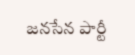జనసేన పార్టీ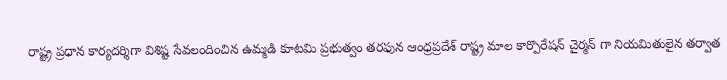రాష్ట్ర ప్రధాన కార్యదర్శిగా విశిష్ట సేవలందించిన ఉమ్మడి కూటమి ప్రభుత్వం తరఫున ఆంధ్రప్రదేశ్ రాష్ట్ర మాల కార్పొరేషన్ చైర్మన్ గా నియమితులైన తర్వాత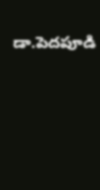డా.పెదపూడి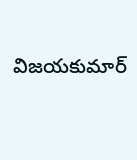విజయకుమార్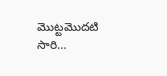మొట్టమొదటి సారి…